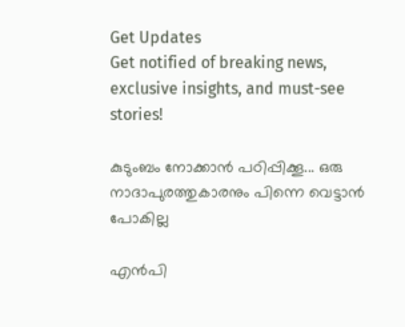Get Updates
Get notified of breaking news, exclusive insights, and must-see stories!

കുടുംബം നോക്കാന്‍ പഠിപ്പിക്കൂ... ഒരു നാദാപുരത്തുകാരനും പിന്നെ വെട്ടാന്‍ പോകില്ല

എന്‍പി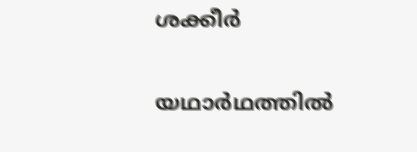ശക്കീര്‍

യഥാര്‍ഥത്തില്‍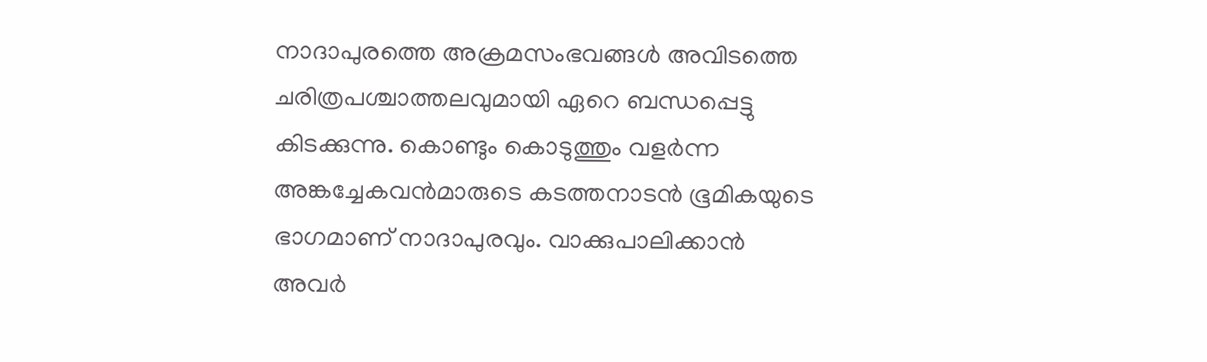നാദാപുരത്തെ അക്രമസംഭവങ്ങള്‍ അവിടത്തെ ചരിത്രപശ്ചാത്തലവുമായി ഏറെ ബന്ധപ്പെട്ടു കിടക്കുന്നു. കൊണ്ടും കൊടുത്തും വളര്‍ന്ന അങ്കച്ചേകവന്‍മാരുടെ കടത്തനാടന്‍ ഭൂമികയുടെ ഭാഗമാണ് നാദാപുരവും. വാക്കുപാലിക്കാന്‍ അവര്‍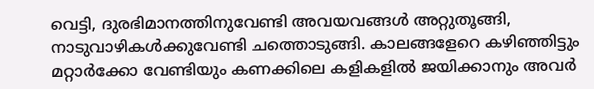വെട്ടി, ദുരഭിമാനത്തിനുവേണ്ടി അവയവങ്ങള്‍ അറ്റുതൂങ്ങി, നാടുവാഴികള്‍ക്കുവേണ്ടി ചത്തൊടുങ്ങി. കാലങ്ങളേറെ കഴിഞ്ഞിട്ടും മറ്റാര്‍ക്കോ വേണ്ടിയും കണക്കിലെ കളികളില്‍ ജയിക്കാനും അവര്‍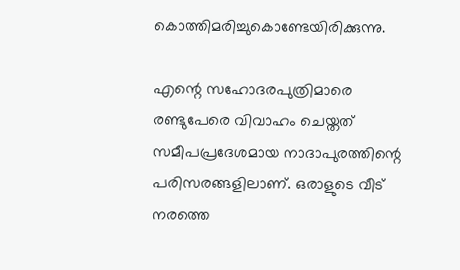കൊത്തിമരിച്ചുകൊണ്ടേയിരിക്കുന്നു.

എന്റെ സഹോദരപുത്രിമാരെ രണ്ടുപേരെ വിവാഹം ചെയ്തത് സമീപപ്രദേശമായ നാദാപുരത്തിന്റെ പരിസരങ്ങളിലാണ്. ഒരാളുടെ വീട് നരത്തെ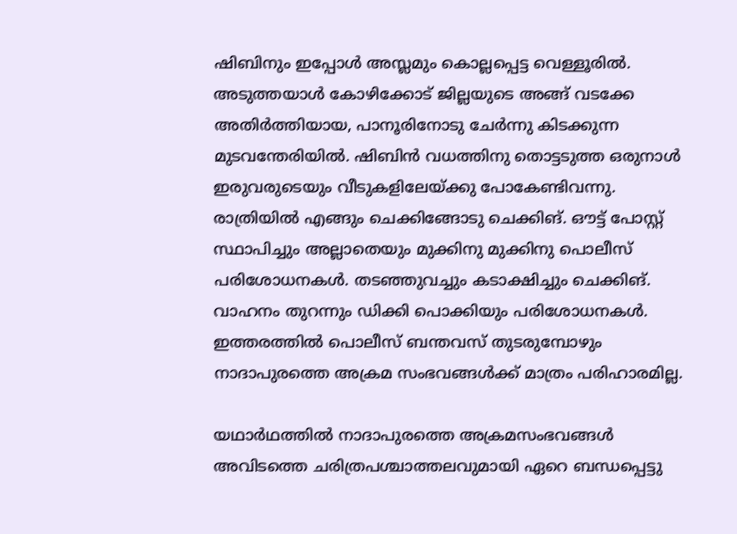ഷിബിനും ഇപ്പോള്‍ അസ്ലമും കൊല്ലപ്പെട്ട വെള്ളൂരില്‍. അടുത്തയാള്‍ കോഴിക്കോട് ജില്ലയുടെ അങ്ങ് വടക്കേ അതിര്‍ത്തിയായ, പാനൂരിനോടു ചേര്‍ന്നു കിടക്കുന്ന മുടവന്തേരിയില്‍. ഷിബിന്‍ വധത്തിനു തൊട്ടടുത്ത ഒരുനാള്‍ ഇരുവരുടെയും വീടുകളിലേയ്ക്കു പോകേണ്ടിവന്നു. രാത്രിയില്‍ എങ്ങും ചെക്കിങ്ങോടു ചെക്കിങ്. ഔട്ട് പോസ്റ്റ് സ്ഥാപിച്ചും അല്ലാതെയും മുക്കിനു മുക്കിനു പൊലീസ് പരിശോധനകള്‍. തടഞ്ഞുവച്ചും കടാക്ഷിച്ചും ചെക്കിങ്. വാഹനം തുറന്നും ഡിക്കി പൊക്കിയും പരിശോധനകള്‍. ഇത്തരത്തില്‍ പൊലീസ് ബന്തവസ് തുടരുമ്പോഴും നാദാപുരത്തെ അക്രമ സംഭവങ്ങള്‍ക്ക് മാത്രം പരിഹാരമില്ല.

യഥാര്‍ഥത്തില്‍ നാദാപുരത്തെ അക്രമസംഭവങ്ങള്‍ അവിടത്തെ ചരിത്രപശ്ചാത്തലവുമായി ഏറെ ബന്ധപ്പെട്ടു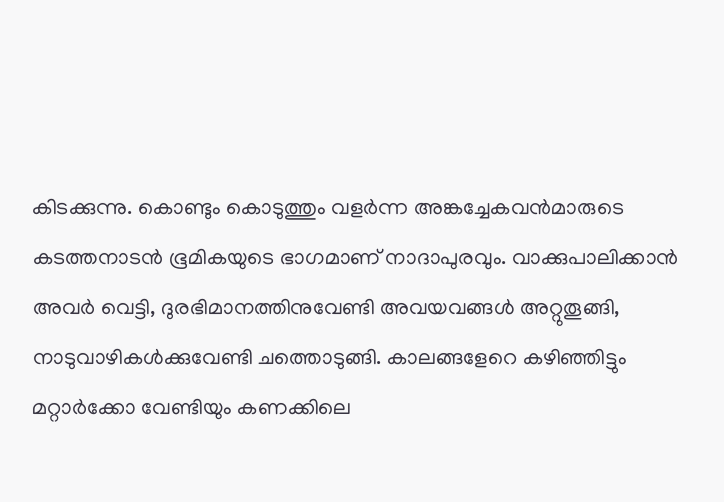കിടക്കുന്നു. കൊണ്ടും കൊടുത്തും വളര്‍ന്ന അങ്കച്ചേകവന്‍മാരുടെ കടത്തനാടന്‍ ഭൂമികയുടെ ഭാഗമാണ് നാദാപുരവും. വാക്കുപാലിക്കാന്‍ അവര്‍ വെട്ടി, ദുരഭിമാനത്തിനുവേണ്ടി അവയവങ്ങള്‍ അറ്റുതൂങ്ങി, നാടുവാഴികള്‍ക്കുവേണ്ടി ചത്തൊടുങ്ങി. കാലങ്ങളേറെ കഴിഞ്ഞിട്ടും മറ്റാര്‍ക്കോ വേണ്ടിയും കണക്കിലെ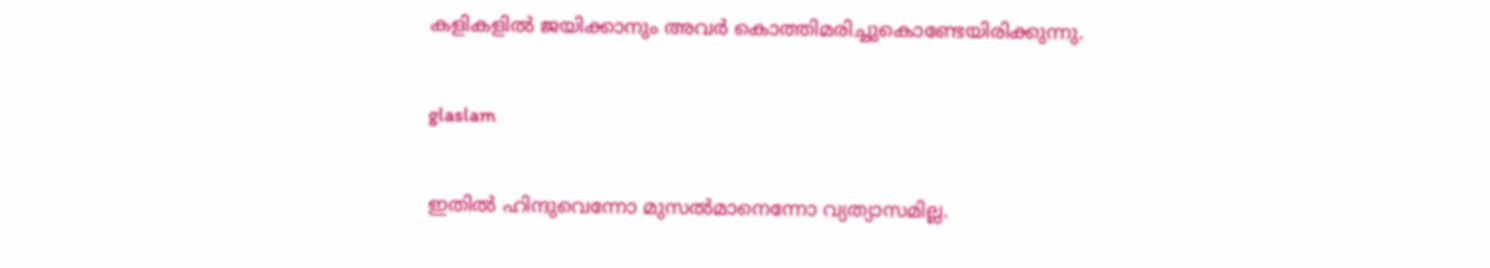കളികളില്‍ ജയിക്കാനും അവര്‍ കൊത്തിമരിച്ചുകൊണ്ടേയിരിക്കുന്നു.

glaslam

ഇതില്‍ ഹിന്ദുവെന്നോ മുസല്‍മാനെന്നോ വ്യത്യാസമില്ല.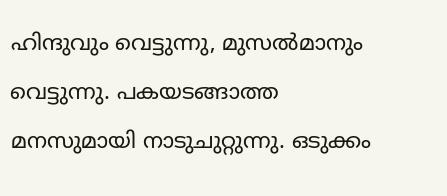ഹിന്ദുവും വെട്ടുന്നു, മുസല്‍മാനും വെട്ടുന്നു. പകയടങ്ങാത്ത മനസുമായി നാടുചുറ്റുന്നു. ഒടുക്കം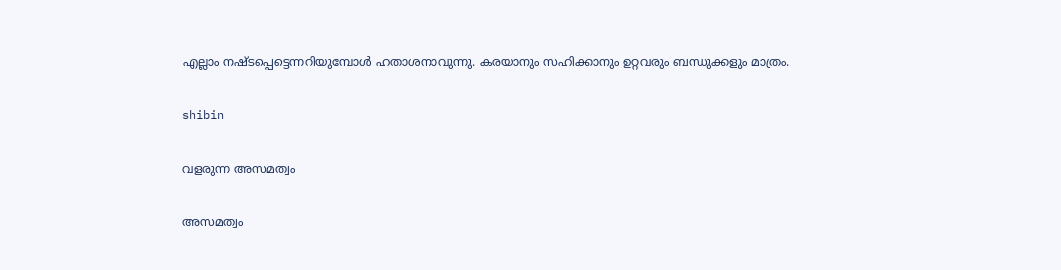എല്ലാം നഷ്ടപ്പെട്ടെന്നറിയുമ്പോള്‍ ഹതാശനാവുന്നു. കരയാനും സഹിക്കാനും ഉറ്റവരും ബന്ധുക്കളും മാത്രം.

shibin

വളരുന്ന അസമത്വം

അസമത്വം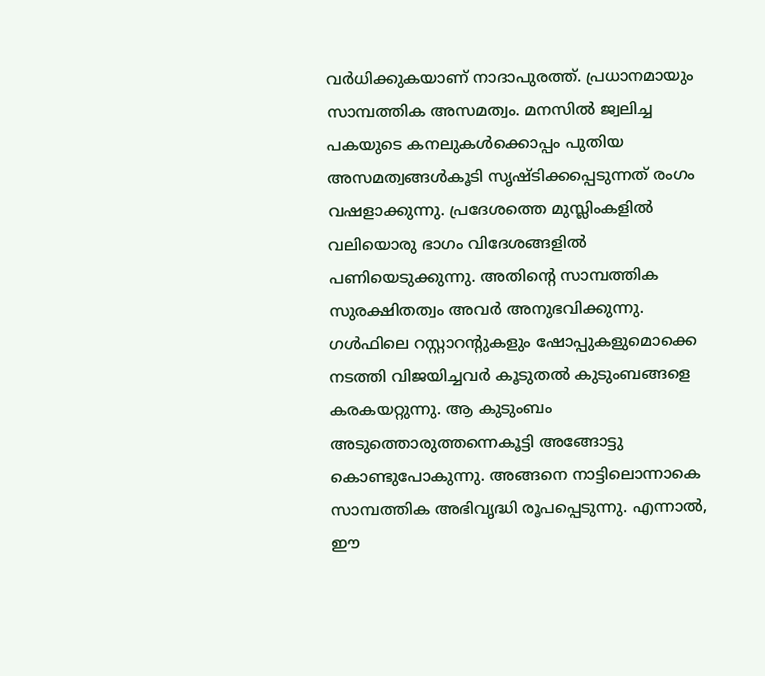വര്‍ധിക്കുകയാണ് നാദാപുരത്ത്. പ്രധാനമായും സാമ്പത്തിക അസമത്വം. മനസില്‍ ജ്വലിച്ച പകയുടെ കനലുകള്‍ക്കൊപ്പം പുതിയ അസമത്വങ്ങള്‍കൂടി സൃഷ്ടിക്കപ്പെടുന്നത് രംഗം വഷളാക്കുന്നു. പ്രദേശത്തെ മുസ്ലിംകളില്‍ വലിയൊരു ഭാഗം വിദേശങ്ങളില്‍ പണിയെടുക്കുന്നു. അതിന്റെ സാമ്പത്തിക സുരക്ഷിതത്വം അവര്‍ അനുഭവിക്കുന്നു. ഗള്‍ഫിലെ റസ്റ്റാറന്റുകളും ഷോപ്പുകളുമൊക്കെ നടത്തി വിജയിച്ചവര്‍ കൂടുതല്‍ കുടുംബങ്ങളെ കരകയറ്റുന്നു. ആ കുടുംബം അടുത്തൊരുത്തന്നെകൂട്ടി അങ്ങോട്ടു കൊണ്ടുപോകുന്നു. അങ്ങനെ നാട്ടിലൊന്നാകെ സാമ്പത്തിക അഭിവൃദ്ധി രൂപപ്പെടുന്നു. എന്നാല്‍, ഈ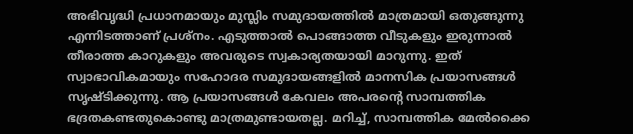അഭിവൃദ്ധി പ്രധാനമായും മുസ്ലിം സമുദായത്തില്‍ മാത്രമായി ഒതുങ്ങുന്നു എന്നിടത്താണ് പ്രശ്‌നം. എടുത്താല്‍ പൊങ്ങാത്ത വീടുകളും ഇരുന്നാല്‍ തീരാത്ത കാറുകളും അവരുടെ സ്വകാര്യതയായി മാറുന്നു. ഇത് സ്വാഭാവികമായും സഹോദര സമുദായങ്ങളില്‍ മാനസിക പ്രയാസങ്ങള്‍ സൃഷ്ടിക്കുന്നു. ആ പ്രയാസങ്ങള്‍ കേവലം അപരന്റെ സാമ്പത്തിക ഭദ്രതകണ്ടതുകൊണ്ടു മാത്രമുണ്ടായതല്ല. മറിച്ച്, സാമ്പത്തിക മേല്‍ക്കൈ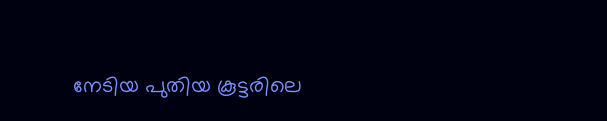നേടിയ പുതിയ കൂട്ടരിലെ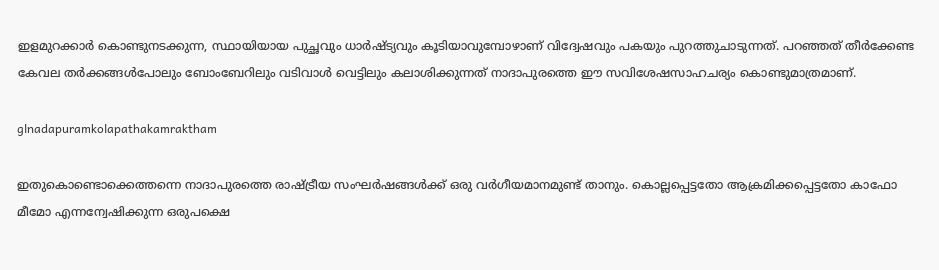ഇളമുറക്കാര്‍ കൊണ്ടുനടക്കുന്ന, സ്ഥായിയായ പുച്ഛവും ധാര്‍ഷ്ട്യവും കൂടിയാവുമ്പോഴാണ് വിദ്വേഷവും പകയും പുറത്തുചാടുന്നത്. പറഞ്ഞത് തീര്‍ക്കേണ്ട കേവല തര്‍ക്കങ്ങള്‍പോലും ബോംബേറിലും വടിവാള്‍ വെട്ടിലും കലാശിക്കുന്നത് നാദാപുരത്തെ ഈ സവിശേഷസാഹചര്യം കൊണ്ടുമാത്രമാണ്.

glnadapuramkolapathakamraktham

ഇതുകൊണ്ടൊക്കെത്തന്നെ നാദാപുരത്തെ രാഷ്ട്രീയ സംഘര്‍ഷങ്ങള്‍ക്ക് ഒരു വര്‍ഗീയമാനമുണ്ട് താനും. കൊല്ലപ്പെട്ടതോ ആക്രമിക്കപ്പെട്ടതോ കാഫോ മീമോ എന്നന്വേഷിക്കുന്ന ഒരുപക്ഷെ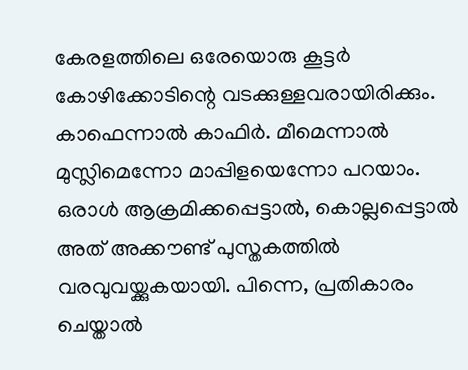കേരളത്തിലെ ഒരേയൊരു കൂട്ടര്‍ കോഴിക്കോടിന്റെ വടക്കുള്ളവരായിരിക്കും. കാഫെന്നാല്‍ കാഫിര്‍. മീമെന്നാല്‍ മുസ്ലിമെന്നോ മാപ്പിളയെന്നോ പറയാം. ഒരാള്‍ ആക്രമിക്കപ്പെട്ടാല്‍, കൊല്ലപ്പെട്ടാല്‍ അത് അക്കൗണ്ട് പുസ്തകത്തില്‍ വരവുവയ്ക്കുകയായി. പിന്നെ, പ്രതികാരം ചെയ്താല്‍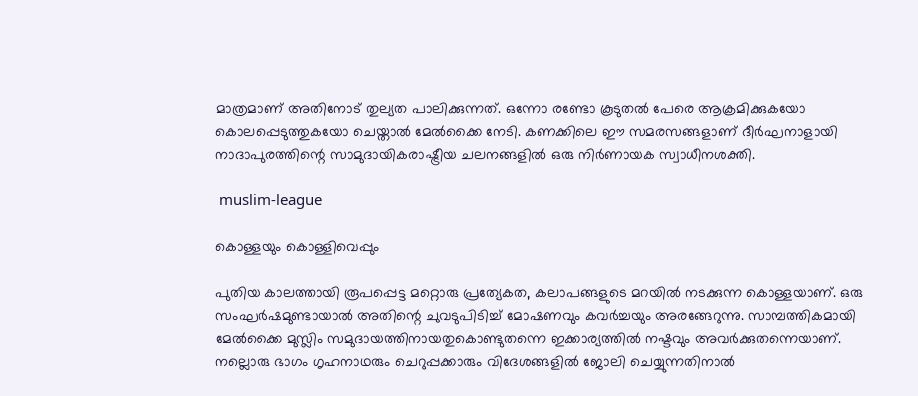മാത്രമാണ് അതിനോട് തുല്യത പാലിക്കുന്നത്. ഒന്നോ രണ്ടോ കൂടുതല്‍ പേരെ ആക്രമിക്കുകയോ കൊലപ്പെടുത്തുകയോ ചെയ്താല്‍ മേല്‍ക്കൈ നേടി. കണക്കിലെ ഈ സമരസങ്ങളാണ് ദീര്‍ഘനാളായി നാദാപുരത്തിന്റെ സാമുദായികരാഷ്ട്രീയ ചലനങ്ങളില്‍ ഒരു നിര്‍ണായക സ്വാധീനശക്തി.

 muslim-league

കൊള്ളയും കൊള്ളിവെപ്പും

പുതിയ കാലത്തായി രൂപപ്പെട്ട മറ്റൊരു പ്രത്യേകത, കലാപങ്ങളുടെ മറയില്‍ നടക്കുന്ന കൊള്ളയാണ്. ഒരു സംഘര്‍ഷമുണ്ടായാല്‍ അതിന്റെ ചുവടുപിടിച്ച് മോഷണവും കവര്‍ച്ചയും അരങ്ങേറുന്നു. സാമ്പത്തികമായി മേല്‍ക്കൈ മുസ്ലിം സമുദായത്തിനായതുകൊണ്ടുതന്നെ ഇക്കാര്യത്തില്‍ നഷ്ടവും അവര്‍ക്കുതന്നെയാണ്. നല്ലൊരു ഭാഗം ഗൃഹനാഥരും ചെറുപ്പക്കാരും വിദേശങ്ങളില്‍ ജോലി ചെയ്യുന്നതിനാല്‍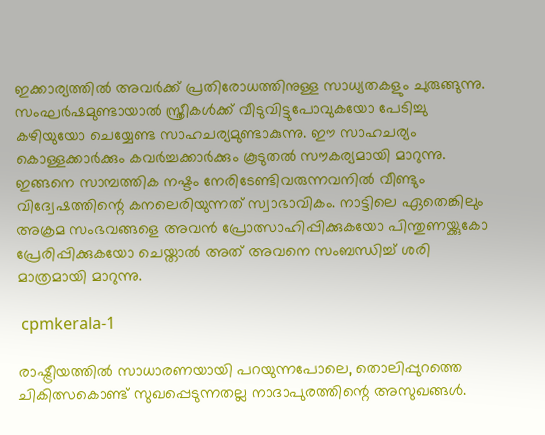ഇക്കാര്യത്തില്‍ അവര്‍ക്ക് പ്രതിരോധത്തിനുള്ള സാധ്യതകളും ചുരുങ്ങുന്നു. സംഘര്‍ഷമുണ്ടായാല്‍ സ്ത്രീകള്‍ക്ക് വീടുവിട്ടുപോവുകയോ പേടിച്ചു കഴിയുയോ ചെയ്യേണ്ട സാഹചര്യമുണ്ടാകുന്നു. ഈ സാഹചര്യം കൊള്ളക്കാര്‍ക്കും കവര്‍ച്ചക്കാര്‍ക്കും കൂടുതല്‍ സൗകര്യമായി മാറുന്നു. ഇങ്ങനെ സാമ്പത്തിക നഷ്ടം നേരിടേണ്ടിവരുന്നവനില്‍ വീണ്ടും വിദ്വേഷത്തിന്റെ കനലെരിയുന്നത് സ്വാഭാവികം. നാട്ടിലെ ഏതെങ്കിലും അക്രമ സംഭവങ്ങളെ അവന്‍ പ്രോത്സാഹിപ്പിക്കുകയോ പിന്തുണയ്ക്കുകോ പ്രേരിപ്പിക്കുകയോ ചെയ്താല്‍ അത് അവനെ സംബന്ധിച്ച് ശരി മാത്രമായി മാറുന്നു.

 cpmkerala-1

രാഷ്ട്രീയത്തില്‍ സാധാരണയായി പറയുന്നപോലെ, തൊലിപ്പുറത്തെ ചികിത്സകൊണ്ട് സുഖപ്പെടുന്നതല്ല നാദാപുരത്തിന്റെ അസുഖങ്ങള്‍.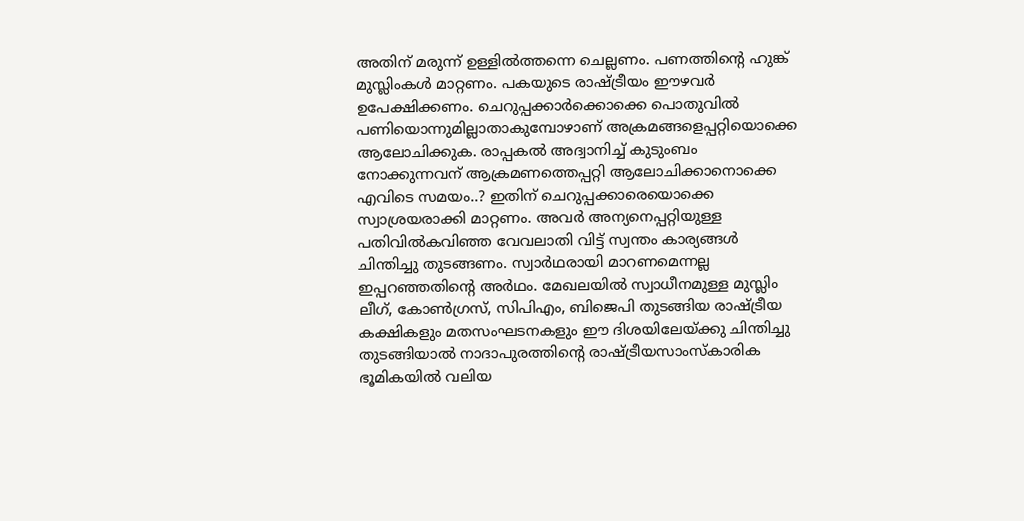അതിന് മരുന്ന് ഉള്ളില്‍ത്തന്നെ ചെല്ലണം. പണത്തിന്റെ ഹുങ്ക് മുസ്ലിംകള്‍ മാറ്റണം. പകയുടെ രാഷ്ട്രീയം ഈഴവര്‍ ഉപേക്ഷിക്കണം. ചെറുപ്പക്കാര്‍ക്കൊക്കെ പൊതുവില്‍ പണിയൊന്നുമില്ലാതാകുമ്പോഴാണ് അക്രമങ്ങളെപ്പറ്റിയൊക്കെ ആലോചിക്കുക. രാപ്പകല്‍ അദ്വാനിച്ച് കുടുംബം നോക്കുന്നവന് ആക്രമണത്തെപ്പറ്റി ആലോചിക്കാനൊക്കെ എവിടെ സമയം..? ഇതിന് ചെറുപ്പക്കാരെയൊക്കെ സ്വാശ്രയരാക്കി മാറ്റണം. അവര്‍ അന്യനെപ്പറ്റിയുള്ള പതിവില്‍കവിഞ്ഞ വേവലാതി വിട്ട് സ്വന്തം കാര്യങ്ങള്‍ ചിന്തിച്ചു തുടങ്ങണം. സ്വാര്‍ഥരായി മാറണമെന്നല്ല ഇപ്പറഞ്ഞതിന്റെ അര്‍ഥം. മേഖലയില്‍ സ്വാധീനമുള്ള മുസ്ലിം ലീഗ്, കോണ്‍ഗ്രസ്, സിപിഎം, ബിജെപി തുടങ്ങിയ രാഷ്ട്രീയ കക്ഷികളും മതസംഘടനകളും ഈ ദിശയിലേയ്ക്കു ചിന്തിച്ചു തുടങ്ങിയാല്‍ നാദാപുരത്തിന്റെ രാഷ്ട്രീയസാംസ്‌കാരിക ഭൂമികയില്‍ വലിയ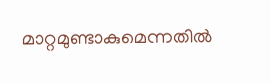മാറ്റമുണ്ടാകുമെന്നതില്‍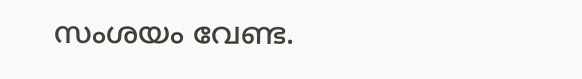സംശയം വേണ്ട.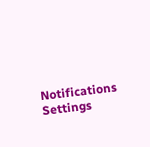Notifications
Settings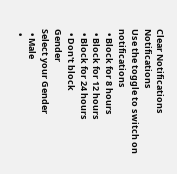Clear Notifications
Notifications
Use the toggle to switch on notifications
  • Block for 8 hours
  • Block for 12 hours
  • Block for 24 hours
  • Don't block
Gender
Select your Gender
  • Male
  •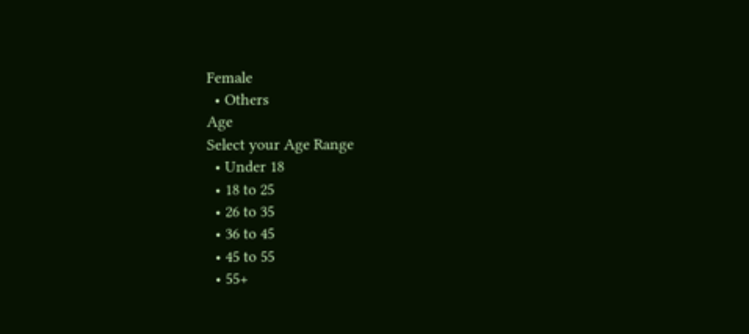Female
  • Others
Age
Select your Age Range
  • Under 18
  • 18 to 25
  • 26 to 35
  • 36 to 45
  • 45 to 55
  • 55+